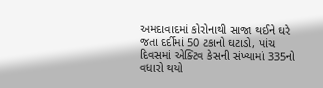અમદાવાદમાં કોરોનાથી સાજા થઈને ઘરે જતા દર્દીમાં 50 ટકાનો ઘટાડો, પાંચ દિવસમાં એક્ટિવ કેસની સંખ્યામાં 335નો વધારો થયો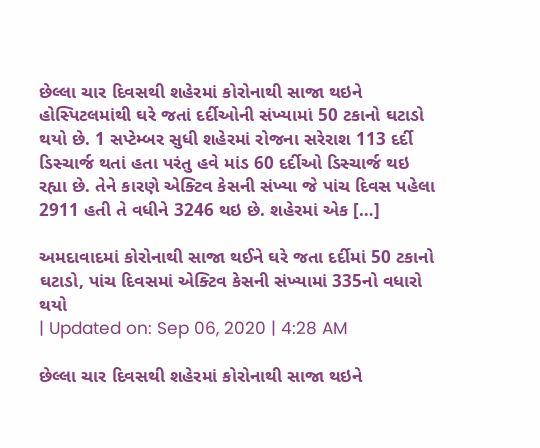છેલ્લા ચાર દિવસથી શહેરમાં કોરોનાથી સાજા થઇને હોસ્પિટલમાંથી ઘરે જતાં દર્દીઓની સંખ્યામાં 50 ટકાનો ઘટાડો થયો છે. 1 સપ્ટેમ્બર સુધી શહેરમાં રોજના સરેરાશ 113 દર્દી ડિસ્ચાર્જ થતાં હતા પરંતુ હવે માંડ 60 દર્દીઓ ડિસ્ચાર્જ થઇ રહ્યા છે. તેને કારણે એક્ટિવ કેસની સંખ્યા જે પાંચ દિવસ પહેલા 2911 હતી તે વધીને 3246 થઇ છે. શહેરમાં એક […]

અમદાવાદમાં કોરોનાથી સાજા થઈને ઘરે જતા દર્દીમાં 50 ટકાનો ઘટાડો, પાંચ દિવસમાં એક્ટિવ કેસની સંખ્યામાં 335નો વધારો થયો
| Updated on: Sep 06, 2020 | 4:28 AM

છેલ્લા ચાર દિવસથી શહેરમાં કોરોનાથી સાજા થઇને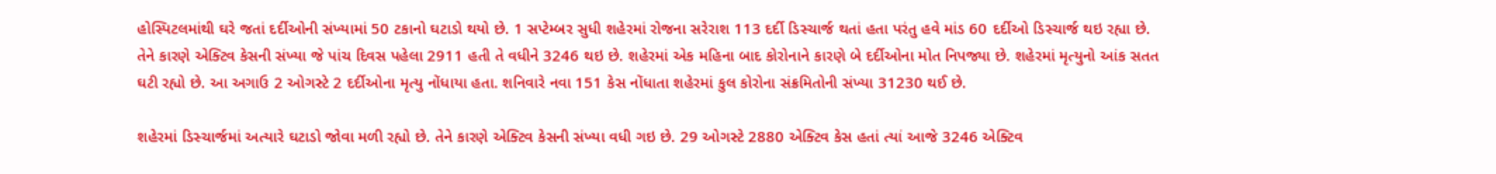હોસ્પિટલમાંથી ઘરે જતાં દર્દીઓની સંખ્યામાં 50 ટકાનો ઘટાડો થયો છે. 1 સપ્ટેમ્બર સુધી શહેરમાં રોજના સરેરાશ 113 દર્દી ડિસ્ચાર્જ થતાં હતા પરંતુ હવે માંડ 60 દર્દીઓ ડિસ્ચાર્જ થઇ રહ્યા છે. તેને કારણે એક્ટિવ કેસની સંખ્યા જે પાંચ દિવસ પહેલા 2911 હતી તે વધીને 3246 થઇ છે. શહેરમાં એક મહિના બાદ કોરોનાને કારણે બે દર્દીઓના મોત નિપજ્યા છે. શહેરમાં મૃત્યુનો આંક સતત ઘટી રહ્યો છે. આ અગાઉ 2 ઓગસ્ટે 2 દર્દીઓના મૃત્યુ નોંધાયા હતા. શનિવારે નવા 151 કેસ નોંધાતા શહેરમાં કુલ કોરોના સંક્રમિતોની સંખ્યા 31230 થઈ છે.

શહેરમાં ડિસ્ચાર્જમાં અત્યારે ઘટાડો જોવા મળી રહ્યો છે. તેને કારણે એક્ટિવ કેસની સંખ્યા વધી ગઇ છે. 29 ઓગસ્ટે 2880 એક્ટિવ કેસ હતાં ત્યાં આજે 3246 એક્ટિવ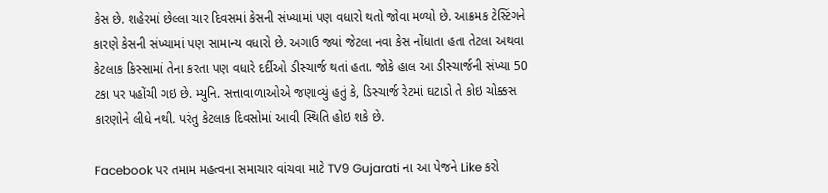કેસ છે. શહેરમાં છેલ્લા ચાર દિવસમાં કેસની સંખ્યામાં પણ વધારો થતો જોવા મળ્યો છે. આક્રમક ટેસ્ટિંગને કારણે કેસની સંખ્યામાં પણ સામાન્ય વધારો છે. અગાઉ જ્યાં જેટલા નવા કેસ નોંધાતા હતા તેટલા અથવા કેટલાક કિસ્સામાં તેના કરતા પણ વધારે દર્દીઓ ડીસ્ચાર્જ થતાં હતા. જોકે હાલ આ ડીસ્ચાર્જની સંખ્યા 50 ટકા પર પહોંચી ગઇ છે. મ્યુનિ. સત્તાવાળાઓએ જણાવ્યું હતું કે, ડિસ્ચાર્જ રેટમાં ઘટાડો તે કોઇ ચોક્કસ કારણોને લીધે નથી. પરંતુ કેટલાક દિવસોમાં આવી સ્થિતિ હોઇ શકે છે.

Facebook પર તમામ મહત્વના સમાચાર વાંચવા માટે TV9 Gujarati ના આ પેજને Like કરો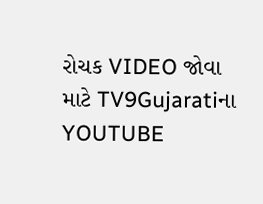રોચક VIDEO જોવા માટે TV9Gujaratiના YOUTUBE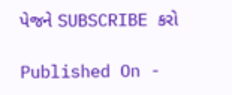પેજને SUBSCRIBE કરો

Published On -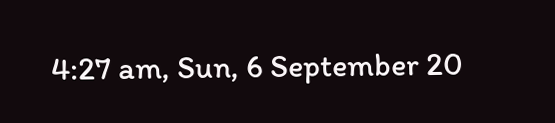4:27 am, Sun, 6 September 20